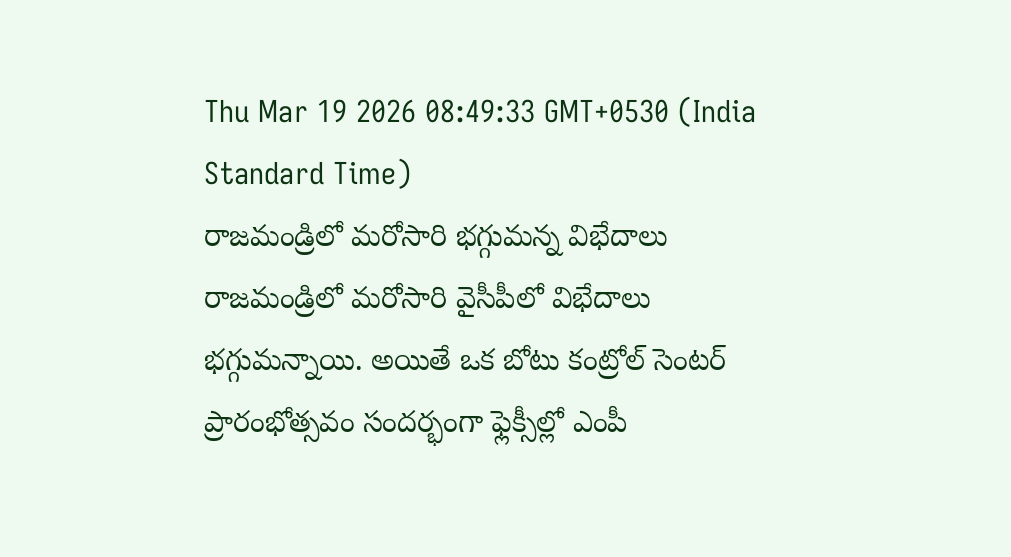Thu Mar 19 2026 08:49:33 GMT+0530 (India Standard Time)
రాజమండ్రిలో మరోసారి భగ్గుమన్న విభేదాలు
రాజమండ్రిలో మరోసారి వైసీపీలో విభేదాలు భగ్గుమన్నాయి. అయితే ఒక బోటు కంట్రోల్ సెంటర్ ప్రారంభోత్సవం సందర్భంగా ఫ్లెక్సీల్లో ఎంపీ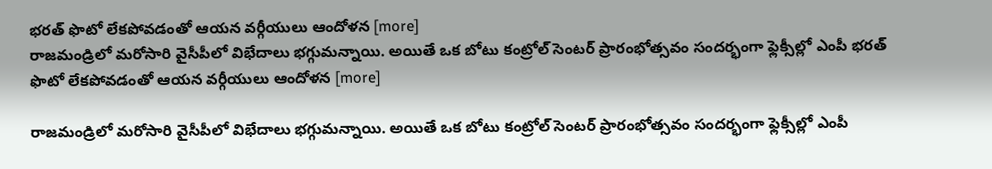భరత్ ఫొటో లేకపోవడంతో ఆయన వర్గీయులు ఆందోళన [more]
రాజమండ్రిలో మరోసారి వైసీపీలో విభేదాలు భగ్గుమన్నాయి. అయితే ఒక బోటు కంట్రోల్ సెంటర్ ప్రారంభోత్సవం సందర్భంగా ఫ్లెక్సీల్లో ఎంపీ భరత్ ఫొటో లేకపోవడంతో ఆయన వర్గీయులు ఆందోళన [more]

రాజమండ్రిలో మరోసారి వైసీపీలో విభేదాలు భగ్గుమన్నాయి. అయితే ఒక బోటు కంట్రోల్ సెంటర్ ప్రారంభోత్సవం సందర్భంగా ఫ్లెక్సీల్లో ఎంపీ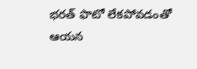భరత్ ఫొటో లేకపోవడంతో ఆయన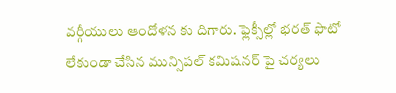వర్గీయులు ఆందోళన కు దిగారు. ఫ్లెక్సీల్లో భరత్ ఫొటో లేకుండా చేసిన మున్సిపల్ కమిషనర్ పై చర్యలు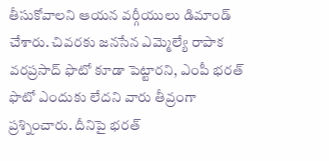తీసుకోవాలని ఆయన వర్గీయులు డిమాండ్ చేశారు. చివరకు జనసేన ఎమ్మెల్యే రాపాక వరప్రసాద్ ఫొటో కూడా పెట్టారని, ఎంపీ భరత్ ఫొటో ఎందుకు లేదని వారు తీవ్రంగా ప్రశ్నించారు. దీనిపై భరత్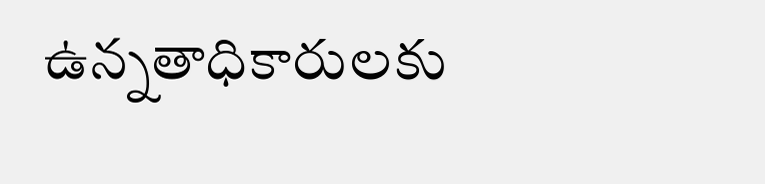ఉన్నతాధికారులకు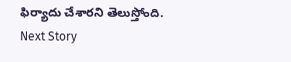ఫిర్యాదు చేశారని తెలుస్తోంది.
Next Story